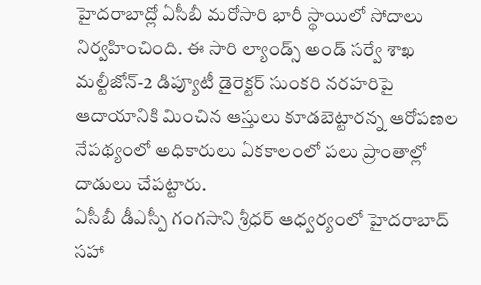హైదరాబాద్లో ఏసీబీ మరోసారి భారీ స్థాయిలో సోదాలు నిర్వహించింది. ఈ సారి ల్యాండ్స్ అండ్ సర్వే శాఖ మల్టీజోన్-2 డిప్యూటీ డైరెక్టర్ సుంకరి నరహరిపై ఆదాయానికి మించిన ఆస్తులు కూడబెట్టారన్న ఆరోపణల నేపథ్యంలో అధికారులు ఏకకాలంలో పలు ప్రాంతాల్లో దాడులు చేపట్టారు.
ఏసీబీ డీఎస్పీ గంగసాని శ్రీధర్ ఆధ్వర్యంలో హైదరాబాద్ సహా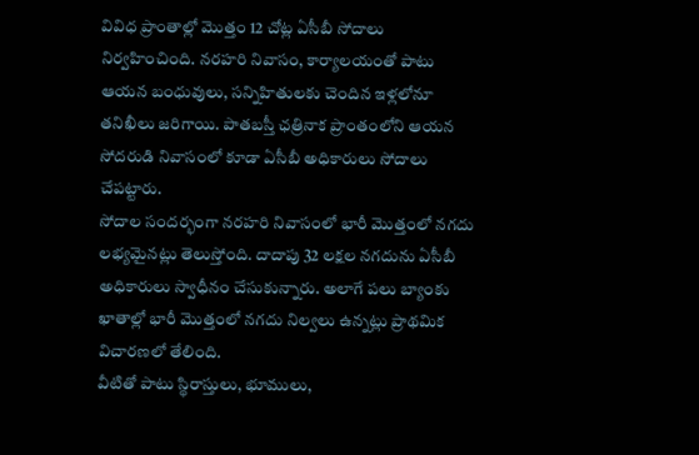వివిధ ప్రాంతాల్లో మొత్తం 12 చోట్ల ఏసీబీ సోదాలు నిర్వహించింది. నరహరి నివాసం, కార్యాలయంతో పాటు ఆయన బంధువులు, సన్నిహితులకు చెందిన ఇళ్లలోనూ తనిఖీలు జరిగాయి. పాతబస్తీ ఛత్రినాక ప్రాంతంలోని ఆయన సోదరుడి నివాసంలో కూడా ఏసీబీ అధికారులు సోదాలు చేపట్టారు.
సోదాల సందర్భంగా నరహరి నివాసంలో భారీ మొత్తంలో నగదు లభ్యమైనట్లు తెలుస్తోంది. దాదాపు 32 లక్షల నగదును ఏసీబీ అధికారులు స్వాధీనం చేసుకున్నారు. అలాగే పలు బ్యాంకు ఖాతాల్లో భారీ మొత్తంలో నగదు నిల్వలు ఉన్నట్లు ప్రాథమిక విచారణలో తేలింది.
వీటితో పాటు స్థిరాస్తులు, భూములు,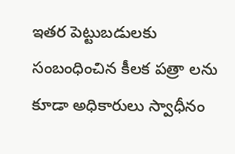ఇతర పెట్టుబడులకు సంబంధించిన కీలక పత్రా లను కూడా అధికారులు స్వాధీనం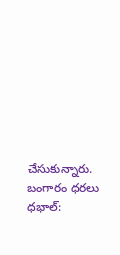చేసుకున్నారు. బంగారం ధరలు ధభాల్: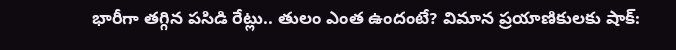భారీగా తగ్గిన పసిడి రేట్లు.. తులం ఎంత ఉందంటే? విమాన ప్రయాణికులకు షాక్: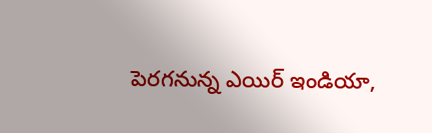పెరగనున్న ఎయిర్ ఇండియా,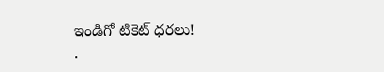ఇండిగో టికెట్ ధరలు!
.